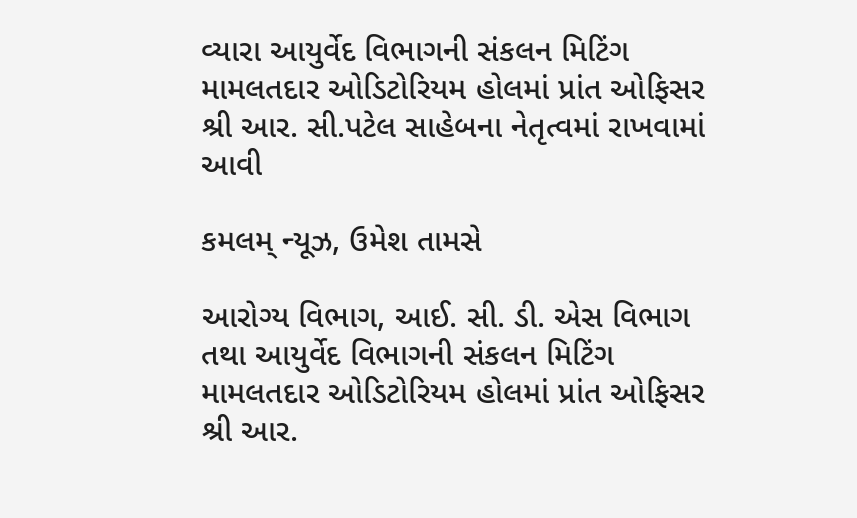વ્યારા આયુર્વેદ વિભાગની સંકલન મિટિંગ મામલતદાર ઓડિટોરિયમ હોલમાં પ્રાંત ઓફિસર શ્રી આર. સી.પટેલ સાહેબના નેતૃત્વમાં રાખવામાં આવી

કમલમ્ ન્યૂઝ, ઉમેશ તામસે

આરોગ્ય વિભાગ, આઈ. સી. ડી. એસ વિભાગ તથા આયુર્વેદ વિભાગની સંકલન મિટિંગ મામલતદાર ઓડિટોરિયમ હોલમાં પ્રાંત ઓફિસર શ્રી આર.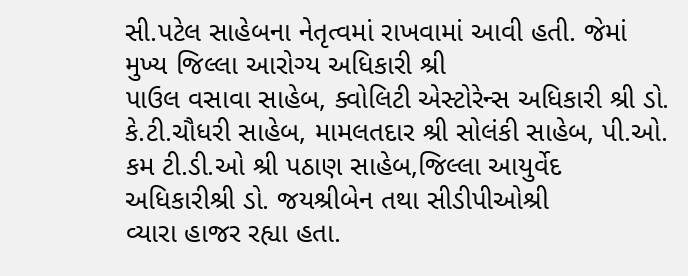સી.પટેલ સાહેબના નેતૃત્વમાં રાખવામાં આવી હતી. જેમાં મુખ્ય જિલ્લા આરોગ્ય અધિકારી શ્રી
પાઉલ વસાવા સાહેબ, ક્વોલિટી એસ્ટોરેન્સ અધિકારી શ્રી ડો. કે.ટી.ચૌધરી સાહેબ, મામલતદાર શ્રી સોલંકી સાહેબ, પી.ઓ. કમ ટી.ડી.ઓ શ્રી પઠાણ સાહેબ,જિલ્લા આયુર્વેદ અધિકારીશ્રી ડો. જયશ્રીબેન તથા સીડીપીઓશ્રી
વ્યારા હાજર રહ્યા હતા.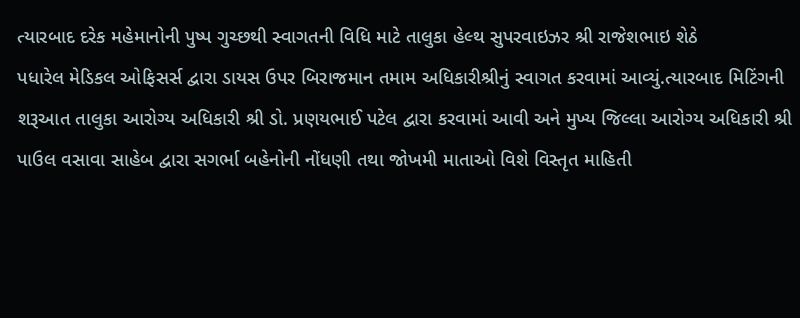ત્યારબાદ દરેક મહેમાનોની પુષ્પ ગુચ્છથી સ્વાગતની વિધિ માટે તાલુકા હેલ્થ સુપરવાઇઝર શ્રી રાજેશભાઇ શેઠે
પધારેલ મેડિકલ ઓફિસર્સ દ્વારા ડાયસ ઉપર બિરાજમાન તમામ અધિકારીશ્રીનું સ્વાગત કરવામાં આવ્યું.ત્યારબાદ મિટિંગની શરૂઆત તાલુકા આરોગ્ય અધિકારી શ્રી ડો. પ્રણયભાઈ પટેલ દ્વારા કરવામાં આવી અને મુખ્ય જિલ્લા આરોગ્ય અધિકારી શ્રી પાઉલ વસાવા સાહેબ દ્વારા સગર્ભા બહેનોની નોંધણી તથા જોખમી માતાઓ વિશે વિસ્તૃત માહિતી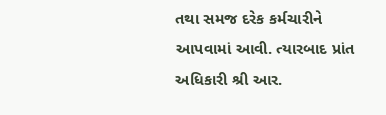તથા સમજ દરેક કર્મચારીને આપવામાં આવી. ત્યારબાદ પ્રાંત અધિકારી શ્રી આર.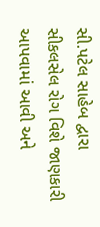સી.પટેલ સાહેબ દ્વારા સીકલસેલ રોગ વિશે જાણકારી આપવામાં આવી અને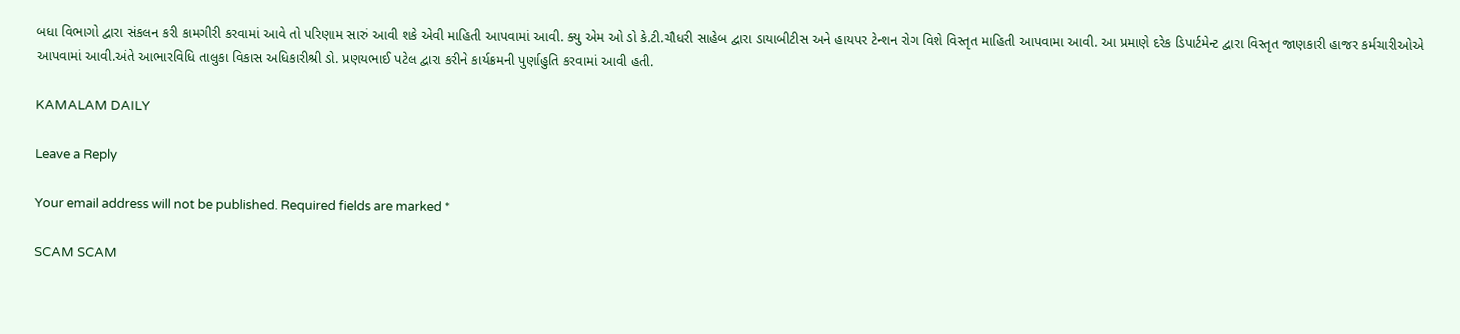બધા વિભાગો દ્વારા સંકલન કરી કામગીરી કરવામાં આવે તો પરિણામ સારું આવી શકે એવી માહિતી આપવામાં આવી. ક્યુ એમ ઓ ડો કે.ટી.ચૌધરી સાહેબ દ્વારા ડાયાબીટીસ અને હાયપર ટેન્શન રોગ વિશે વિસ્તૃત માહિતી આપવામા આવી. આ પ્રમાણે દરેક ડિપાર્ટમેન્ટ દ્વારા વિસ્તૃત જાણકારી હાજર કર્મચારીઓએ આપવામાં આવી.અંતે આભારવિધિ તાલુકા વિકાસ અધિકારીશ્રી ડો. પ્રણયભાઈ પટેલ દ્વારા કરીને કાર્યક્રમની પુર્ણાહુતિ કરવામાં આવી હતી.

KAMALAM DAILY

Leave a Reply

Your email address will not be published. Required fields are marked *

SCAM SCAM